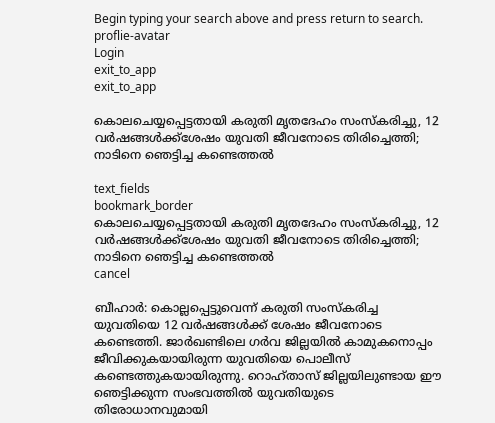Begin typing your search above and press return to search.
proflie-avatar
Login
exit_to_app
exit_to_app

കൊലചെയ്യപ്പെട്ടതായി കരുതി മൃതദേഹം സംസ്കരിച്ചു, 12 വർഷങ്ങൾക്ക്ശേഷം യുവതി ജീവനോടെ തിരിച്ചെത്തി; നാടിനെ ഞെട്ടിച്ച കണ്ടെത്തൽ

text_fields
bookmark_border
കൊലചെയ്യപ്പെട്ടതായി കരുതി മൃതദേഹം സംസ്കരിച്ചു, 12 വർഷങ്ങൾക്ക്ശേഷം യുവതി ജീവനോടെ തിരിച്ചെത്തി; നാടിനെ ഞെട്ടിച്ച കണ്ടെത്തൽ
cancel

ബീഹാർ: കൊല്ലപ്പെട്ടുവെന്ന് കരുതി സംസ്കരിച്ച യുവതിയെ 12 വർഷങ്ങൾക്ക് ശേഷം ജീവനോടെ കണ്ടെത്തി. ജാർഖണ്ടിലെ ഗർവ ജില്ലയിൽ കാമുകനൊപ്പം ജീവിക്കുകയായിരുന്ന യുവതിയെ പൊലീസ് കണ്ടെത്തുകയായിരുന്നു. റൊഹ്താസ് ജില്ലയിലുണ്ടായ ഈ ഞെട്ടിക്കുന്ന സംഭവത്തിൽ യുവതിയുടെ തിരോധാനവുമായി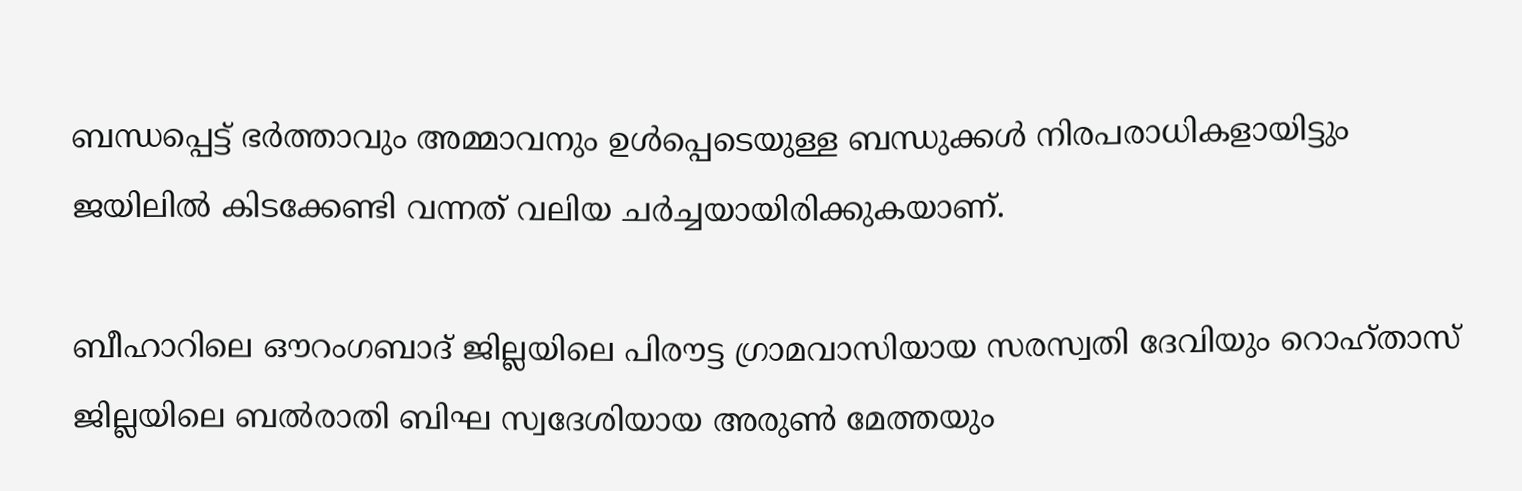ബന്ധപ്പെട്ട് ഭർത്താവും അമ്മാവനും ഉൾപ്പെടെയുള്ള ബന്ധുക്കൾ നിരപരാധികളായിട്ടും ജയിലിൽ കിടക്കേണ്ടി വന്നത് വലിയ ചർച്ചയായിരിക്കുകയാണ്.

ബീഹാറിലെ ഔറംഗബാദ് ജില്ലയിലെ പിരൗട്ട ഗ്രാമവാസിയായ സരസ്വതി ദേവിയും റൊഹ്താസ് ജില്ലയിലെ ബൽരാതി ബിഘ സ്വദേശിയായ അരുൺ മേത്തയും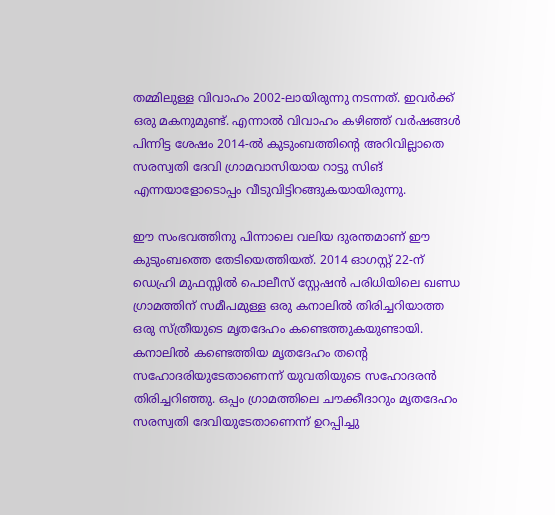തമ്മിലുള്ള വിവാഹം 2002-ലായിരുന്നു നടന്നത്. ഇവർക്ക് ഒരു മകനുമുണ്ട്. എന്നാൽ വിവാഹം കഴിഞ്ഞ് വർഷങ്ങൾ പിന്നിട്ട ശേഷം 2014-ൽ കുടുംബത്തിന്റെ അറിവില്ലാതെ സരസ്വതി ദേവി ഗ്രാമവാസിയായ റാട്ടു സിങ് എന്നയാളോടൊപ്പം വീടുവിട്ടിറങ്ങുകയായിരുന്നു.

ഈ സംഭവത്തിനു പിന്നാലെ വലിയ ദുരന്തമാണ് ഈ കുടുംബത്തെ തേടിയെത്തിയത്. 2014 ഓഗസ്റ്റ് 22-ന് ഡെഹ്രി മുഫസ്സിൽ പൊലീസ് സ്റ്റേഷൻ പരിധിയിലെ ഖണ്ഡ ഗ്രാമത്തിന് സമീപമുള്ള ഒരു കനാലിൽ തിരിച്ചറിയാത്ത ഒരു സ്ത്രീയുടെ മൃതദേഹം കണ്ടെത്തുകയുണ്ടായി. കനാലിൽ കണ്ടെത്തിയ മൃതദേഹം തന്റെ സഹോദരിയുടേതാണെന്ന് യുവതിയുടെ സഹോദരൻ തിരിച്ചറിഞ്ഞു. ഒപ്പം ഗ്രാമത്തിലെ ചൗക്കീദാറും മൃതദേഹം സരസ്വതി ദേവിയുടേതാണെന്ന് ഉറപ്പിച്ചു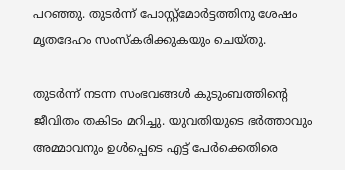പറഞ്ഞു. തുടർന്ന് പോസ്റ്റ്‌മോർട്ടത്തിനു ശേഷം മൃതദേഹം സംസ്കരിക്കുകയും ചെയ്തു.

തുടർന്ന് നടന്ന സംഭവങ്ങൾ കുടുംബത്തിന്റെ ജീവിതം തകിടം മറിച്ചു. യുവതിയുടെ ഭർത്താവും അമ്മാവനും ഉൾപ്പെടെ എട്ട് പേർക്കെതിരെ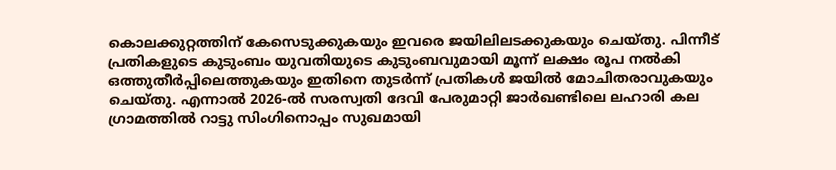കൊലക്കുറ്റത്തിന് കേസെടുക്കുകയും ഇവരെ ജയിലിലടക്കുകയും ചെയ്തു. പിന്നീട് പ്രതികളുടെ കുടുംബം യുവതിയുടെ കുടുംബവുമായി മൂന്ന് ലക്ഷം രൂപ നൽകി ഒത്തുതീർപ്പിലെത്തുകയും ഇതിനെ തുടർന്ന് പ്രതികൾ ജയിൽ മോചിതരാവുകയും ചെയ്തു. എന്നാൽ 2026-ൽ സരസ്വതി ദേവി പേരുമാറ്റി ജാർഖണ്ടിലെ ലഹാരി കല ഗ്രാമത്തിൽ റാട്ടു സിംഗിനൊപ്പം സുഖമായി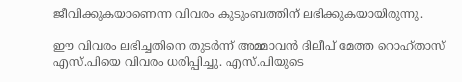ജീവിക്കുകയാണെന്ന വിവരം കുടുംബത്തിന് ലഭിക്കുകയായിരുന്നു.

ഈ വിവരം ലഭിച്ചതിനെ തുടർന്ന് അമ്മാവൻ ദിലീപ് മേത്ത റൊഹ്താസ് എസ്.പിയെ വിവരം ധരിപ്പിച്ചു. എസ്.പിയുടെ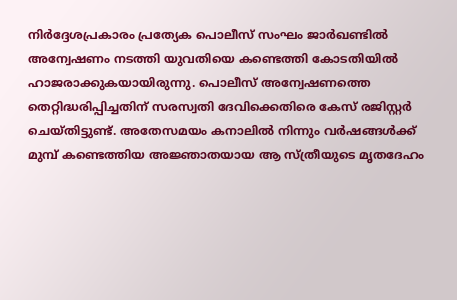നിർദ്ദേശപ്രകാരം പ്രത്യേക പൊലീസ് സംഘം ജാർഖണ്ടിൽ അന്വേഷണം നടത്തി യുവതിയെ കണ്ടെത്തി കോടതിയിൽ ഹാജരാക്കുകയായിരുന്നു. പൊലീസ് അന്വേഷണത്തെ തെറ്റിദ്ധരിപ്പിച്ചതിന് സരസ്വതി ദേവിക്കെതിരെ കേസ് രജിസ്റ്റർ ചെയ്തിട്ടുണ്ട്. അതേസമയം കനാലിൽ നിന്നും വർഷങ്ങൾക്ക് മുമ്പ് കണ്ടെത്തിയ അജ്ഞാതയായ ആ സ്ത്രീയുടെ മൃതദേഹം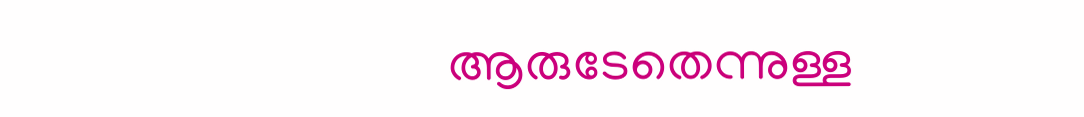ആരുടേതെന്നുള്ള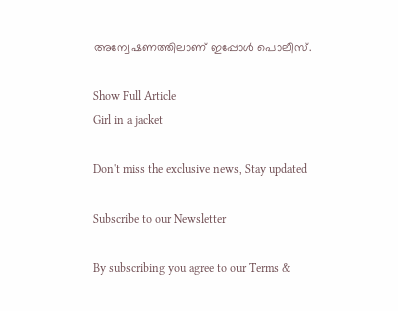അന്വേഷണത്തിലാണ് ഇപ്പോൾ പൊലീസ്.

Show Full Article
Girl in a jacket

Don't miss the exclusive news, Stay updated

Subscribe to our Newsletter

By subscribing you agree to our Terms &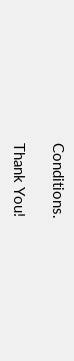Conditions.

Thank You!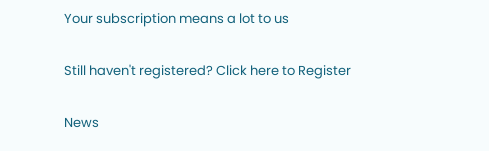Your subscription means a lot to us

Still haven't registered? Click here to Register

News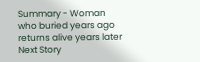Summary - Woman who buried years ago returns alive years later
Next Story